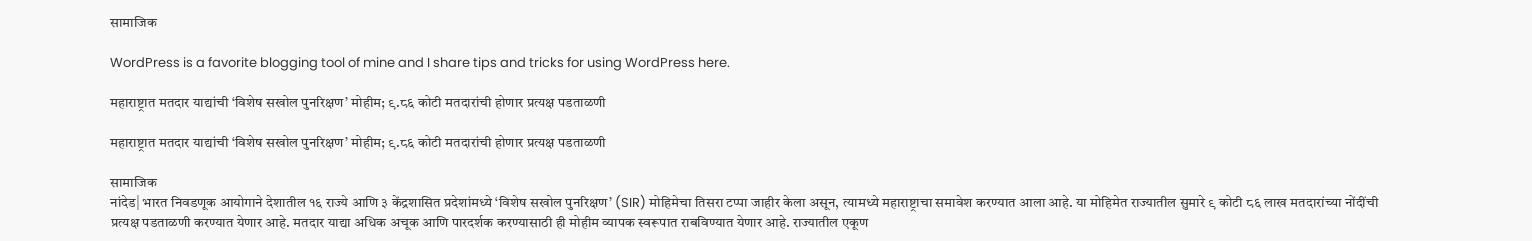सामाजिक

WordPress is a favorite blogging tool of mine and I share tips and tricks for using WordPress here.

महाराष्ट्रात मतदार याद्यांची ‘विशेष सखोल पुनरिक्षण’ मोहीम; ९.८६ कोटी मतदारांची होणार प्रत्यक्ष पडताळणी

महाराष्ट्रात मतदार याद्यांची ‘विशेष सखोल पुनरिक्षण’ मोहीम; ९.८६ कोटी मतदारांची होणार प्रत्यक्ष पडताळणी

सामाजिक
नांदेड| भारत निवडणूक आयोगाने देशातील १६ राज्ये आणि ३ केंद्रशासित प्रदेशांमध्ये ‘विशेष सखोल पुनरिक्षण’ (SIR) मोहिमेचा तिसरा टप्पा जाहीर केला असून, त्यामध्ये महाराष्ट्राचा समावेश करण्यात आला आहे. या मोहिमेत राज्यातील सुमारे ९ कोटी ८६ लाख मतदारांच्या नोंदींची प्रत्यक्ष पडताळणी करण्यात येणार आहे. मतदार याद्या अधिक अचूक आणि पारदर्शक करण्यासाठी ही मोहीम व्यापक स्वरूपात राबविण्यात येणार आहे. राज्यातील एकूण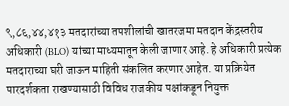९,८६,४४,४१३ मतदारांच्या तपशीलांची खातरजमा मतदान केंद्रस्तरीय अधिकारी (BLO) यांच्या माध्यमातून केली जाणार आहे. हे अधिकारी प्रत्येक मतदाराच्या घरी जाऊन माहिती संकलित करणार आहेत. या प्रक्रियेत पारदर्शकता राखण्यासाठी विविध राजकीय पक्षांकडून नियुक्त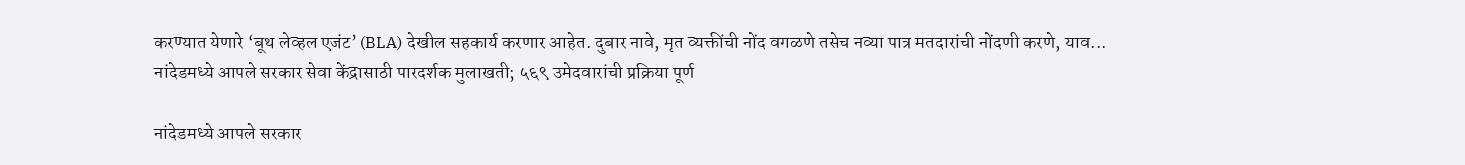करण्यात येणारे ‘बूथ लेव्हल एजंट’ (BLA) देखील सहकार्य करणार आहेत. दुबार नावे, मृत व्यक्तींची नोंद वगळणे तसेच नव्या पात्र मतदारांची नोंदणी करणे, याव...
नांदेडमध्ये आपले सरकार सेवा केंद्रासाठी पारदर्शक मुलाखती; ५६९ उमेदवारांची प्रक्रिया पूर्ण

नांदेडमध्ये आपले सरकार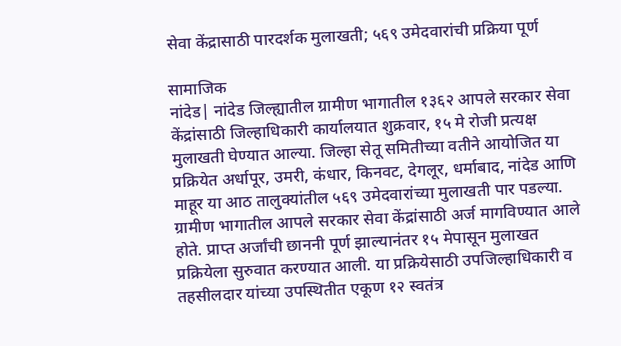सेवा केंद्रासाठी पारदर्शक मुलाखती; ५६९ उमेदवारांची प्रक्रिया पूर्ण

सामाजिक
नांदेड| नांदेड जिल्ह्यातील ग्रामीण भागातील १३६२ आपले सरकार सेवा केंद्रांसाठी जिल्हाधिकारी कार्यालयात शुक्रवार, १५ मे रोजी प्रत्यक्ष मुलाखती घेण्यात आल्या. जिल्हा सेतू समितीच्या वतीने आयोजित या प्रक्रियेत अर्धापूर, उमरी, कंधार, किनवट, देगलूर, धर्माबाद, नांदेड आणि माहूर या आठ तालुक्यांतील ५६९ उमेदवारांच्या मुलाखती पार पडल्या. ग्रामीण भागातील आपले सरकार सेवा केंद्रांसाठी अर्ज मागविण्यात आले होते. प्राप्त अर्जांची छाननी पूर्ण झाल्यानंतर १५ मेपासून मुलाखत प्रक्रियेला सुरुवात करण्यात आली. या प्रक्रियेसाठी उपजिल्हाधिकारी व तहसीलदार यांच्या उपस्थितीत एकूण १२ स्वतंत्र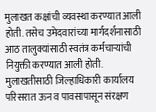मुलाखत कक्षांची व्यवस्था करण्यात आली होती. तसेच उमेदवारांच्या मार्गदर्शनासाठी आठ तालुक्यांसाठी स्वतंत्र कर्मचाऱ्यांची नियुक्ती करण्यात आली होती. मुलाखतीसाठी जिल्हाधिकारी कार्यालय परिसरात ऊन व पावसापासून संरक्षण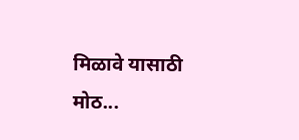मिळावे यासाठी मोठ...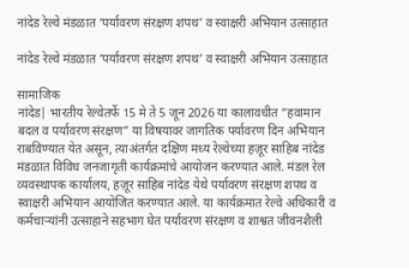नांदेड रेल्वे मंडळात ‘पर्यावरण संरक्षण शपथ’ व स्वाक्षरी अभियान उत्साहात

नांदेड रेल्वे मंडळात ‘पर्यावरण संरक्षण शपथ’ व स्वाक्षरी अभियान उत्साहात

सामाजिक
नांदेड| भारतीय रेल्वेतर्फे 15 मे ते 5 जून 2026 या कालावधीत “हवामान बदल व पर्यावरण संरक्षण” या विषयावर जागतिक पर्यावरण दिन अभियान राबविण्यात येत असून, त्याअंतर्गत दक्षिण मध्य रेल्वेच्या हज़ूर साहिब नांदेड मंडळात विविध जनजागृती कार्यक्रमांचे आयोजन करण्यात आले. मंडल रेल व्यवस्थापक कार्यालय, हज़ूर साहिब नांदेड येथे पर्यावरण संरक्षण शपथ व स्वाक्षरी अभियान आयोजित करण्यात आले. या कार्यक्रमात रेल्वे अधिकारी व कर्मचाऱ्यांनी उत्साहाने सहभाग घेत पर्यावरण संरक्षण व शाश्वत जीवनशैली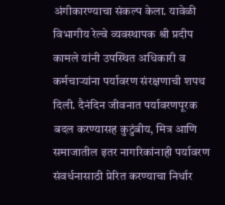अंगीकारण्याचा संकल्प केला. यावेळी विभागीय रेल्वे व्यवस्थापक श्री प्रदीप कामले यांनी उपस्थित अधिकारी व कर्मचाऱ्यांना पर्यावरण संरक्षणाची शपथ दिली. दैनंदिन जीवनात पर्यावरणपूरक बदल करण्यासह कुटुंबीय, मित्र आणि समाजातील इतर नागरिकांनाही पर्यावरण संवर्धनासाठी प्रेरित करण्याचा निर्धार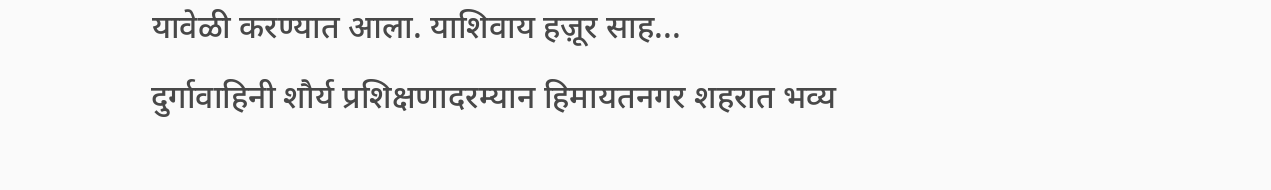यावेळी करण्यात आला. याशिवाय हज़ूर साह...
दुर्गावाहिनी शौर्य प्रशिक्षणादरम्यान हिमायतनगर शहरात भव्य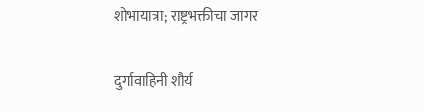शोभायात्रा; राष्ट्रभक्तीचा जागर

दुर्गावाहिनी शौर्य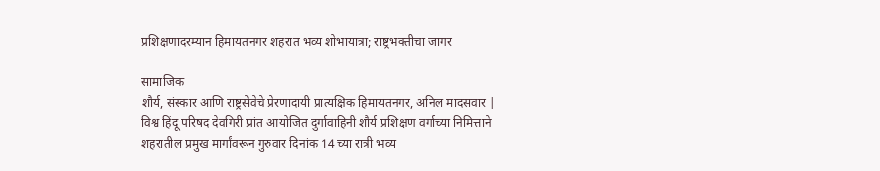प्रशिक्षणादरम्यान हिमायतनगर शहरात भव्य शोभायात्रा; राष्ट्रभक्तीचा जागर

सामाजिक
शौर्य, संस्कार आणि राष्ट्रसेवेचे प्रेरणादायी प्रात्यक्षिक हिमायतनगर, अनिल मादसवार | विश्व हिंदू परिषद देवगिरी प्रांत आयोजित दुर्गावाहिनी शौर्य प्रशिक्षण वर्गाच्या निमित्ताने शहरातील प्रमुख मार्गांवरून गुरुवार दिनांक 14 च्या रात्री भव्य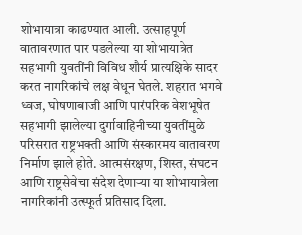शोभायात्रा काढण्यात आली. उत्साहपूर्ण वातावरणात पार पडलेल्या या शोभायात्रेत सहभागी युवतींनी विविध शौर्य प्रात्यक्षिके सादर करत नागरिकांचे लक्ष वेधून घेतले. शहरात भगवे ध्वज, घोषणाबाजी आणि पारंपरिक वेशभूषेत सहभागी झालेल्या दुर्गावाहिनीच्या युवतींमुळे परिसरात राष्ट्रभक्ती आणि संस्कारमय वातावरण निर्माण झाले होते. आत्मसंरक्षण, शिस्त, संघटन आणि राष्ट्रसेवेचा संदेश देणाऱ्या या शोभायात्रेला नागरिकांनी उत्स्फूर्त प्रतिसाद दिला.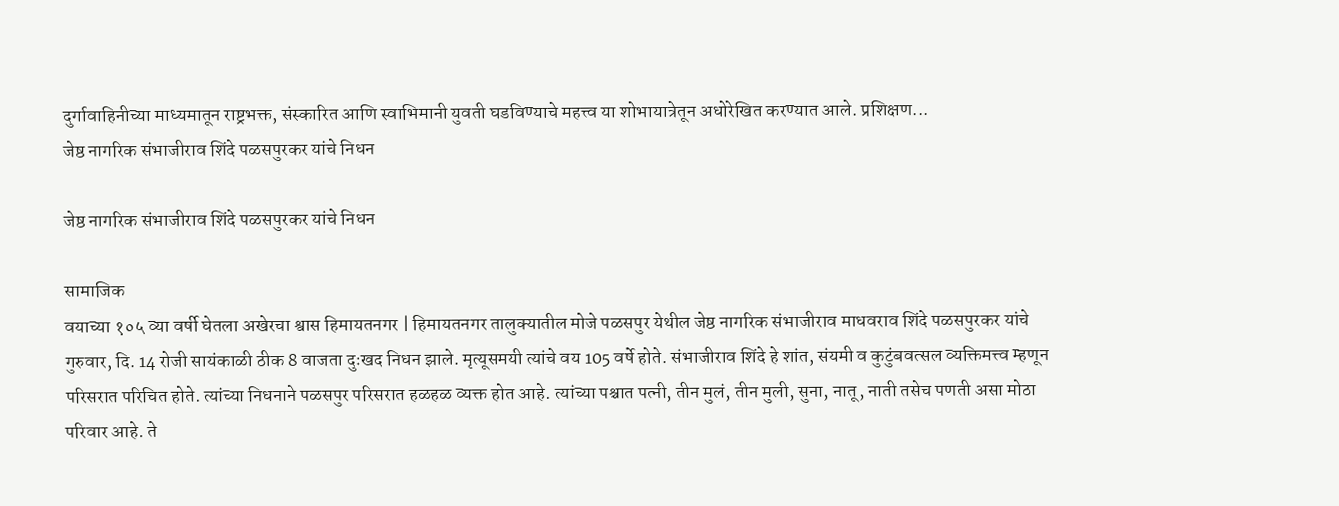दुर्गावाहिनीच्या माध्यमातून राष्ट्रभक्त, संस्कारित आणि स्वाभिमानी युवती घडविण्याचे महत्त्व या शोभायात्रेतून अधोरेखित करण्यात आले. प्रशिक्षण...
जेष्ठ नागरिक संभाजीराव शिंदे पळसपुरकर यांचे निधन

जेष्ठ नागरिक संभाजीराव शिंदे पळसपुरकर यांचे निधन

सामाजिक
वयाच्या १०५ व्या वर्षी घेतला अखेरचा श्वास हिमायतनगर | हिमायतनगर तालुक्यातील मोजे पळसपुर येथील जेष्ठ नागरिक संभाजीराव माधवराव शिंदे पळसपुरकर यांचे गुरुवार, दि. 14 रोजी सायंकाळी ठीक 8 वाजता दुःखद निधन झाले. मृत्यूसमयी त्यांचे वय 105 वर्षे होते. संभाजीराव शिंदे हे शांत, संयमी व कुटुंबवत्सल व्यक्तिमत्त्व म्हणून परिसरात परिचित होते. त्यांच्या निधनाने पळसपुर परिसरात हळहळ व्यक्त होत आहे. त्यांच्या पश्चात पत्नी, तीन मुलं, तीन मुली, सुना, नातू, नाती तसेच पणती असा मोठा परिवार आहे. ते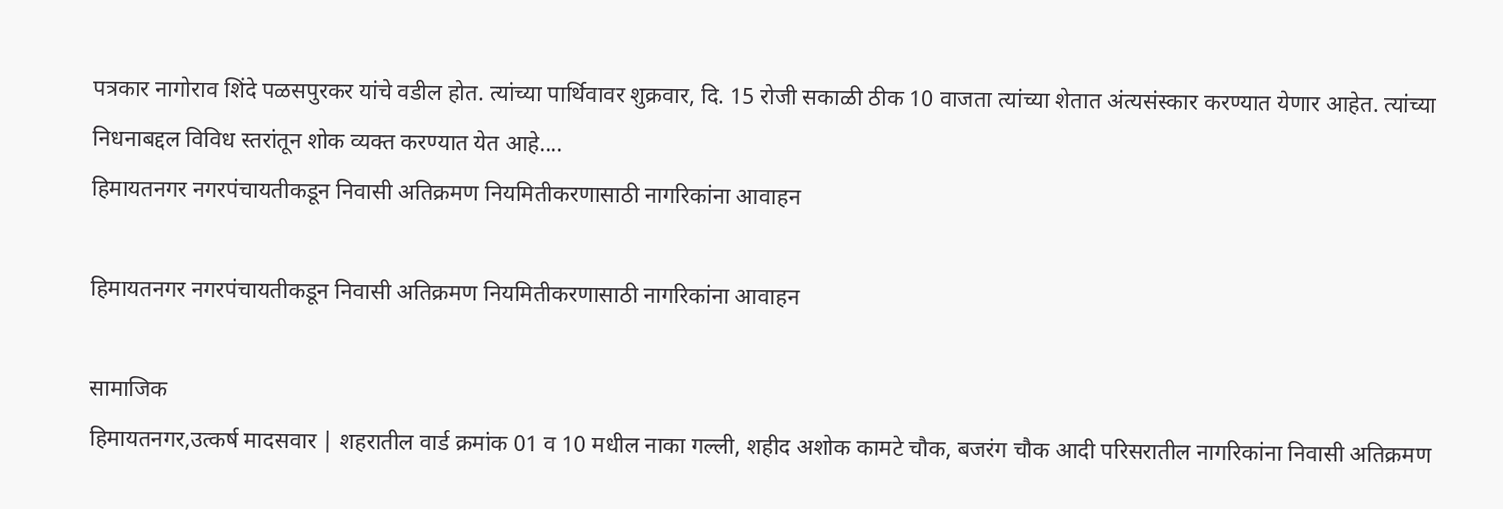पत्रकार नागोराव शिंदे पळसपुरकर यांचे वडील होत. त्यांच्या पार्थिवावर शुक्रवार, दि. 15 रोजी सकाळी ठीक 10 वाजता त्यांच्या शेतात अंत्यसंस्कार करण्यात येणार आहेत. त्यांच्या निधनाबद्दल विविध स्तरांतून शोक व्यक्त करण्यात येत आहे....
हिमायतनगर नगरपंचायतीकडून निवासी अतिक्रमण नियमितीकरणासाठी नागरिकांना आवाहन

हिमायतनगर नगरपंचायतीकडून निवासी अतिक्रमण नियमितीकरणासाठी नागरिकांना आवाहन

सामाजिक
हिमायतनगर,उत्कर्ष मादसवार | शहरातील वार्ड क्रमांक 01 व 10 मधील नाका गल्ली, शहीद अशोक कामटे चौक, बजरंग चौक आदी परिसरातील नागरिकांना निवासी अतिक्रमण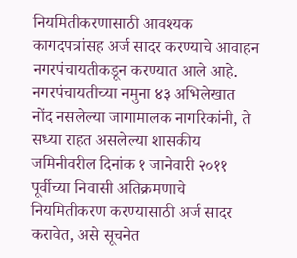नियमितीकरणासाठी आवश्यक कागदपत्रांसह अर्ज सादर करण्याचे आवाहन नगरपंचायतीकडून करण्यात आले आहे. नगरपंचायतीच्या नमुना ४३ अभिलेखात नोंद नसलेल्या जागामालक नागरिकांनी, ते सध्या राहत असलेल्या शासकीय जमिनीवरील दिनांक १ जानेवारी २०११ पूर्वीच्या निवासी अतिक्रमणाचे नियमितीकरण करण्यासाठी अर्ज सादर करावेत, असे सूचनेत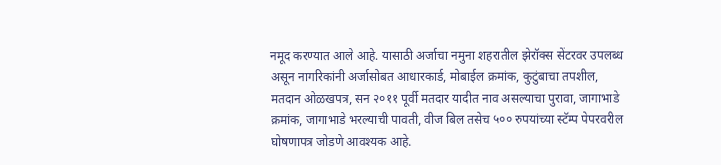नमूद करण्यात आले आहे. यासाठी अर्जाचा नमुना शहरातील झेरॉक्स सेंटरवर उपलब्ध असून नागरिकांनी अर्जासोबत आधारकार्ड, मोबाईल क्रमांक, कुटुंबाचा तपशील, मतदान ओळखपत्र, सन २०११ पूर्वी मतदार यादीत नाव असल्याचा पुरावा, जागाभाडे क्रमांक, जागाभाडे भरल्याची पावती, वीज बिल तसेच ५०० रुपयांच्या स्टॅम्प पेपरवरील घोषणापत्र जोडणे आवश्यक आहे.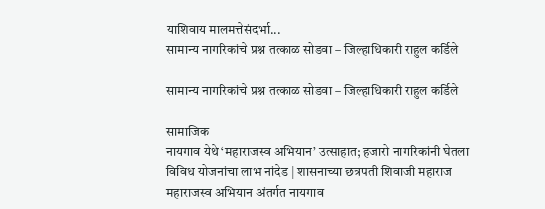याशिवाय मालमत्तेसंदर्भा...
सामान्य नागरिकांचे प्रश्न तत्काळ सोडवा – जिल्हाधिकारी राहुल कर्डिले

सामान्य नागरिकांचे प्रश्न तत्काळ सोडवा – जिल्हाधिकारी राहुल कर्डिले

सामाजिक
नायगाव येथे ‘महाराजस्व अभियान’ उत्साहात; हजारो नागरिकांनी घेतला विविध योजनांचा लाभ नांदेड | शासनाच्या छत्रपती शिवाजी महाराज महाराजस्व अभियान अंतर्गत नायगाव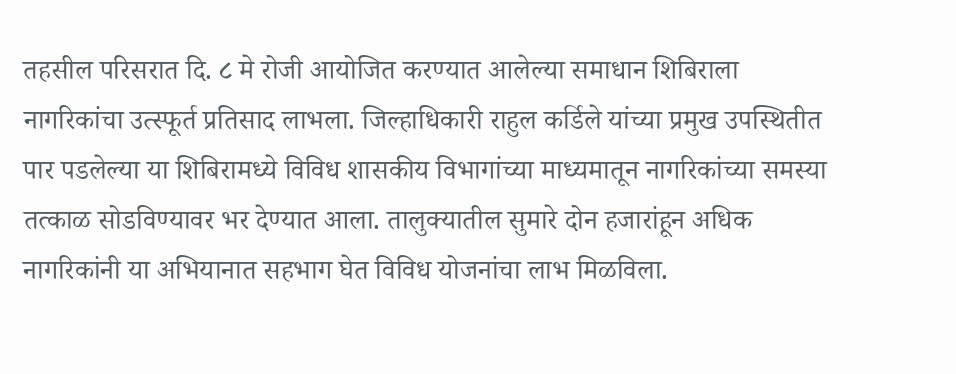तहसील परिसरात दि. ८ मे रोजी आयोजित करण्यात आलेल्या समाधान शिबिराला नागरिकांचा उत्स्फूर्त प्रतिसाद लाभला. जिल्हाधिकारी राहुल कर्डिले यांच्या प्रमुख उपस्थितीत पार पडलेल्या या शिबिरामध्ये विविध शासकीय विभागांच्या माध्यमातून नागरिकांच्या समस्या तत्काळ सोडविण्यावर भर देण्यात आला. तालुक्यातील सुमारे दोन हजारांहून अधिक नागरिकांनी या अभियानात सहभाग घेत विविध योजनांचा लाभ मिळविला.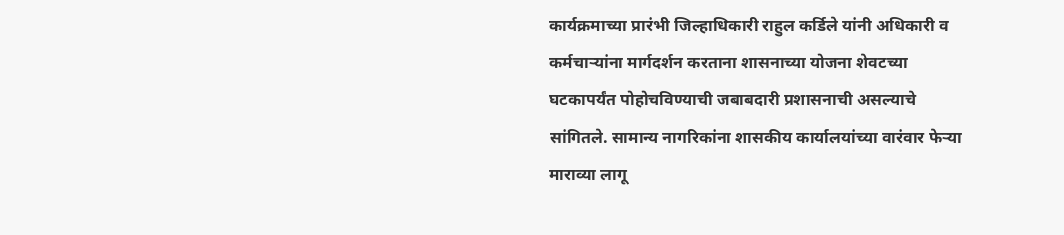कार्यक्रमाच्या प्रारंभी जिल्हाधिकारी राहुल कर्डिले यांनी अधिकारी व कर्मचाऱ्यांना मार्गदर्शन करताना शासनाच्या योजना शेवटच्या घटकापर्यंत पोहोचविण्याची जबाबदारी प्रशासनाची असल्याचे सांगितले. सामान्य नागरिकांना शासकीय कार्यालयांच्या वारंवार फेऱ्या माराव्या लागू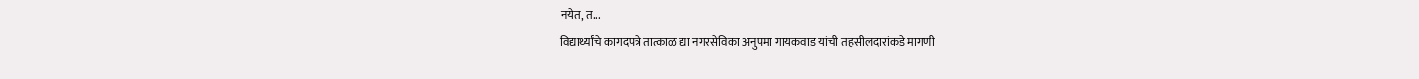नयेत, त...
विद्यार्थ्यांचे कागदपत्रे तात्काळ द्या नगरसेविका अनुपमा गायकवाड यांची तहसीलदारांकडे मागणी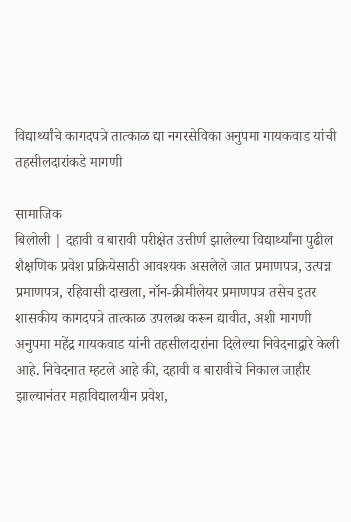विद्यार्थ्यांचे कागदपत्रे तात्काळ द्या नगरसेविका अनुपमा गायकवाड यांची तहसीलदारांकडे मागणी

सामाजिक
बिलोली | दहावी व बारावी परीक्षेत उत्तीर्ण झालेल्या विद्यार्थ्यांना पुढील शैक्षणिक प्रवेश प्रक्रियेसाठी आवश्यक असलेले जात प्रमाणपत्र, उत्पन्न प्रमाणपत्र, रहिवासी दाखला, नॉन-क्रीमीलेयर प्रमाणपत्र तसेच इतर शासकीय कागदपत्रे तात्काळ उपलब्ध करून द्यावीत, अशी मागणी अनुपमा महेंद्र गायकवाड यांनी तहसीलदारांना दिलेल्या निवेदनाद्वारे केली आहे. निवेदनात म्हटले आहे की, दहावी व बारावीचे निकाल जाहीर झाल्यानंतर महाविद्यालयीन प्रवेश,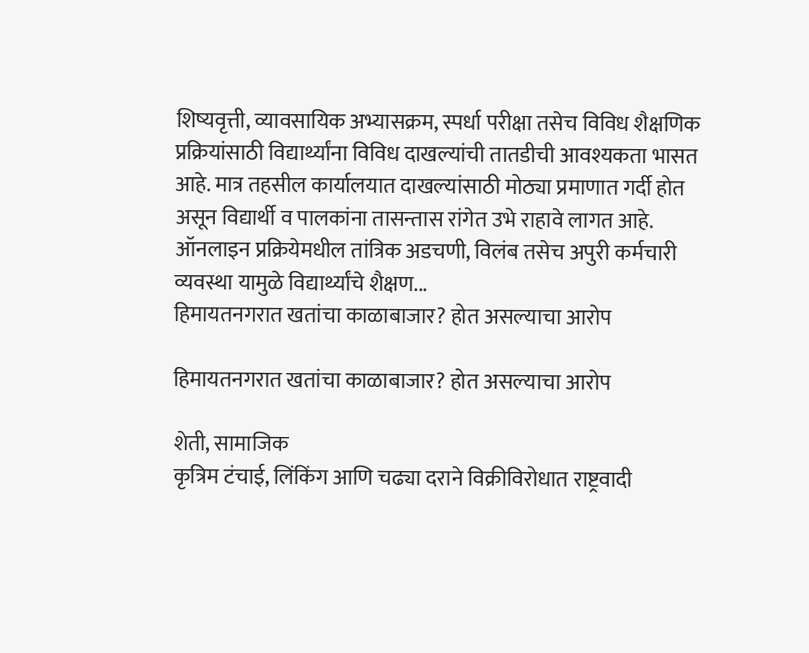शिष्यवृत्ती, व्यावसायिक अभ्यासक्रम, स्पर्धा परीक्षा तसेच विविध शैक्षणिक प्रक्रियांसाठी विद्यार्थ्यांना विविध दाखल्यांची तातडीची आवश्यकता भासत आहे. मात्र तहसील कार्यालयात दाखल्यांसाठी मोठ्या प्रमाणात गर्दी होत असून विद्यार्थी व पालकांना तासन्तास रांगेत उभे राहावे लागत आहे. ऑनलाइन प्रक्रियेमधील तांत्रिक अडचणी, विलंब तसेच अपुरी कर्मचारी व्यवस्था यामुळे विद्यार्थ्यांचे शैक्षण...
हिमायतनगरात खतांचा काळाबाजार? होत असल्याचा आरोप

हिमायतनगरात खतांचा काळाबाजार? होत असल्याचा आरोप

शेती, सामाजिक
कृत्रिम टंचाई, लिंकिंग आणि चढ्या दराने विक्रीविरोधात राष्ट्रवादी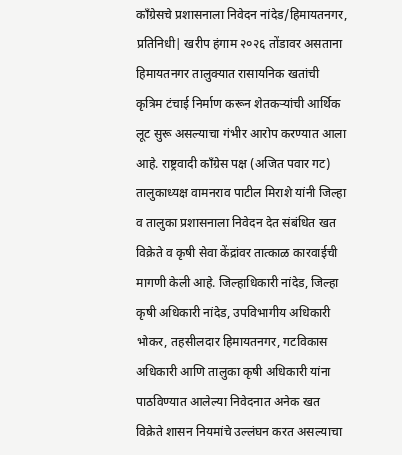काँग्रेसचे प्रशासनाला निवेदन नांदेड/हिमायतनगर, प्रतिनिधी| खरीप हंगाम २०२६ तोंडावर असताना हिमायतनगर तालुक्यात रासायनिक खतांची कृत्रिम टंचाई निर्माण करून शेतकऱ्यांची आर्थिक लूट सुरू असल्याचा गंभीर आरोप करण्यात आला आहे. राष्ट्रवादी काँग्रेस पक्ष (अजित पवार गट) तालुकाध्यक्ष वामनराव पाटील मिराशे यांनी जिल्हा व तालुका प्रशासनाला निवेदन देत संबंधित खत विक्रेते व कृषी सेवा केंद्रांवर तात्काळ कारवाईची मागणी केली आहे. जिल्हाधिकारी नांदेड, जिल्हा कृषी अधिकारी नांदेड, उपविभागीय अधिकारी भोकर, तहसीलदार हिमायतनगर, गटविकास अधिकारी आणि तालुका कृषी अधिकारी यांना पाठविण्यात आलेल्या निवेदनात अनेक खत विक्रेते शासन नियमांचे उल्लंघन करत असल्याचा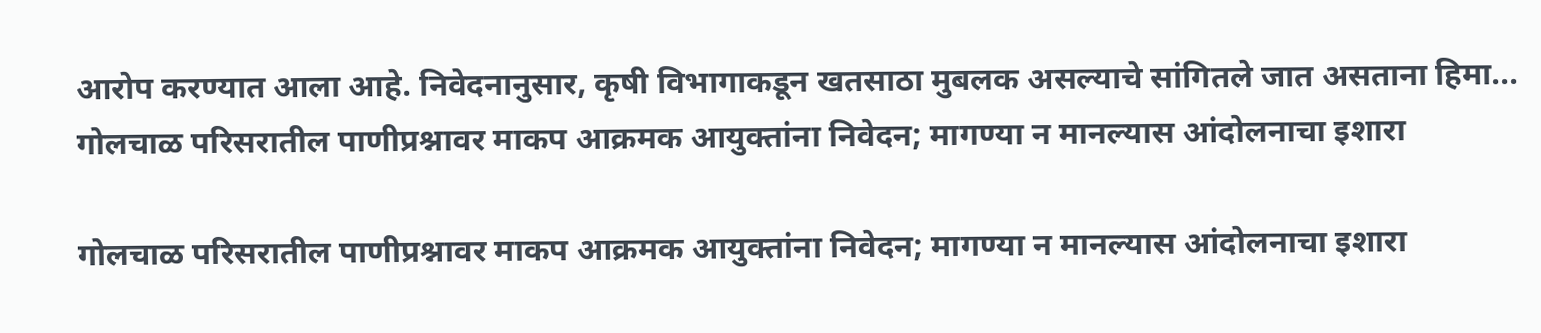आरोप करण्यात आला आहे. निवेदनानुसार, कृषी विभागाकडून खतसाठा मुबलक असल्याचे सांगितले जात असताना हिमा...
गोलचाळ परिसरातील पाणीप्रश्नावर माकप आक्रमक आयुक्तांना निवेदन; मागण्या न मानल्यास आंदोलनाचा इशारा

गोलचाळ परिसरातील पाणीप्रश्नावर माकप आक्रमक आयुक्तांना निवेदन; मागण्या न मानल्यास आंदोलनाचा इशारा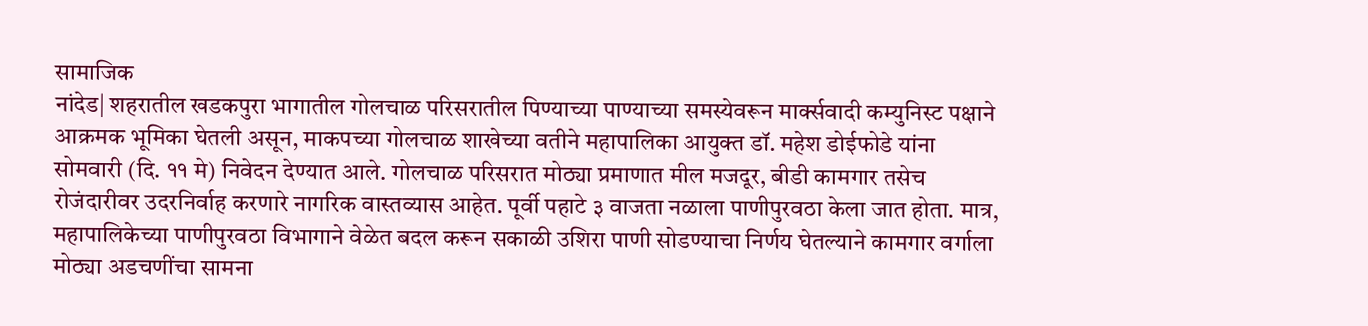सामाजिक
नांदेड| शहरातील खडकपुरा भागातील गोलचाळ परिसरातील पिण्याच्या पाण्याच्या समस्येवरून मार्क्सवादी कम्युनिस्ट पक्षाने आक्रमक भूमिका घेतली असून, माकपच्या गोलचाळ शाखेच्या वतीने महापालिका आयुक्त डॉ. महेश डोईफोडे यांना सोमवारी (दि. ११ मे) निवेदन देण्यात आले. गोलचाळ परिसरात मोठ्या प्रमाणात मील मजदूर, बीडी कामगार तसेच रोजंदारीवर उदरनिर्वाह करणारे नागरिक वास्तव्यास आहेत. पूर्वी पहाटे ३ वाजता नळाला पाणीपुरवठा केला जात होता. मात्र, महापालिकेच्या पाणीपुरवठा विभागाने वेळेत बदल करून सकाळी उशिरा पाणी सोडण्याचा निर्णय घेतल्याने कामगार वर्गाला मोठ्या अडचणींचा सामना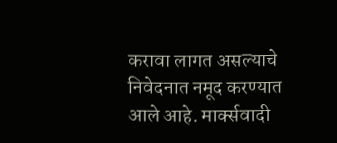करावा लागत असल्याचे निवेदनात नमूद करण्यात आले आहे. मार्क्सवादी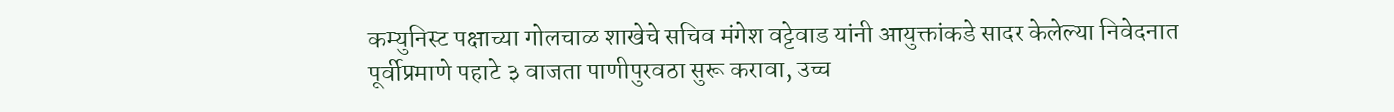कम्युनिस्ट पक्षाच्या गोलचाळ शाखेचे सचिव मंगेश वट्टेवाड यांनी आयुक्तांकडे सादर केलेल्या निवेदनात पूर्वीप्रमाणे पहाटे ३ वाजता पाणीपुरवठा सुरू करावा, उच्च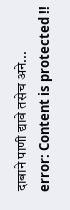दाबाने पाणी द्यावे तसेच अने...
error: Content is protected !!